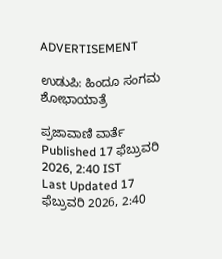ADVERTISEMENT

ಉಡುಪಿ: ಹಿಂದೂ ಸಂಗಮ ಶೋಭಾಯಾತ್ರೆ

ಪ್ರಜಾವಾಣಿ ವಾರ್ತೆ
Published 17 ಫೆಬ್ರುವರಿ 2026, 2:40 IST
Last Updated 17 ಫೆಬ್ರುವರಿ 2026, 2:40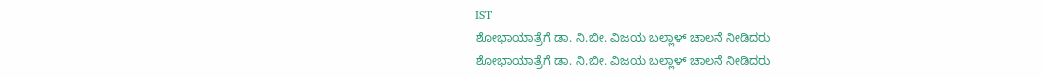IST
ಶೋಭಾಯಾತ್ರೆಗೆ ಡಾ. ನಿ.ಬೀ. ವಿಜಯ ಬಲ್ಲಾಳ್ ಚಾಲನೆ ನೀಡಿದರು
ಶೋಭಾಯಾತ್ರೆಗೆ ಡಾ. ನಿ.ಬೀ. ವಿಜಯ ಬಲ್ಲಾಳ್ ಚಾಲನೆ ನೀಡಿದರು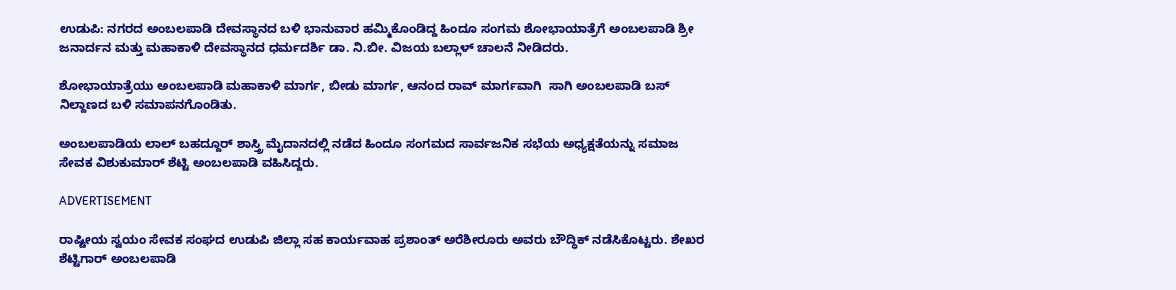ಉಡುಪಿ: ನಗರದ ಅಂಬಲಪಾಡಿ ದೇವಸ್ಥಾನದ ಬಳಿ ಭಾನುವಾರ ಹಮ್ಮಿಕೊಂಡಿದ್ದ ಹಿಂದೂ ಸಂಗಮ ಶೋಭಾಯಾತ್ರೆಗೆ ಅಂಬಲಪಾಡಿ ಶ್ರೀ ಜನಾರ್ದನ ಮತ್ತು ಮಹಾಕಾಳಿ ದೇವಸ್ಥಾನದ ಧರ್ಮದರ್ಶಿ ಡಾ. ನಿ.ಬೀ. ವಿಜಯ ಬಲ್ಲಾಳ್ ಚಾಲನೆ ನೀಡಿದರು.

ಶೋಭಾಯಾತ್ರೆಯು ಅಂಬಲಪಾಡಿ ಮಹಾಕಾಳಿ ಮಾರ್ಗ, ಬೀಡು ಮಾರ್ಗ, ಆನಂದ ರಾವ್ ಮಾರ್ಗವಾಗಿ  ಸಾಗಿ ಅಂಬಲಪಾಡಿ ಬಸ್ ನಿಲ್ದಾಣದ ಬಳಿ ಸಮಾಪನಗೊಂಡಿತು.

ಅಂಬಲಪಾಡಿಯ ಲಾಲ್ ಬಹದ್ದೂರ್ ಶಾಸ್ತ್ರಿ ಮೈದಾನದಲ್ಲಿ ನಡೆದ ಹಿಂದೂ ಸಂಗಮದ ಸಾರ್ವಜನಿಕ ಸಭೆಯ ಅಧ್ಯಕ್ಷತೆಯನ್ನು ಸಮಾಜ ಸೇವಕ ವಿಶುಕುಮಾರ್ ಶೆಟ್ಟಿ ಅಂಬಲಪಾಡಿ ವಹಿಸಿದ್ದರು.

ADVERTISEMENT

ರಾಷ್ಟೀಯ ಸ್ವಯಂ ಸೇವಕ ಸಂಘದ ಉಡುಪಿ ಜಿಲ್ಲಾ ಸಹ ಕಾರ್ಯವಾಹ ಪ್ರಶಾಂತ್ ಅರೆಶೀರೂರು ಅವರು ಬೌದ್ಧಿಕ್ ನಡೆಸಿಕೊಟ್ಟರು. ಶೇಖರ ಶೆಟ್ಟಿಗಾರ್ ಅಂಬಲಪಾಡಿ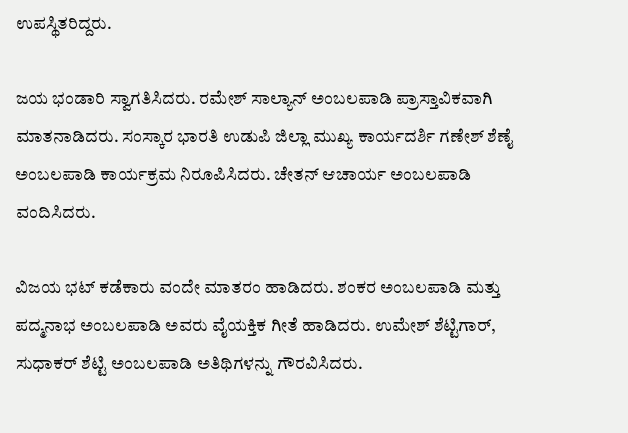ಉಪಸ್ಥಿತರಿದ್ದರು.

ಜಯ ಭಂಡಾರಿ ಸ್ವಾಗತಿಸಿದರು. ರಮೇಶ್ ಸಾಲ್ಯಾನ್ ಅಂಬಲಪಾಡಿ ಪ್ರಾಸ್ತಾವಿಕವಾಗಿ ಮಾತನಾಡಿದರು. ಸಂಸ್ಕಾರ ಭಾರತಿ ಉಡುಪಿ ಜಿಲ್ಲಾ ಮುಖ್ಯ ಕಾರ್ಯದರ್ಶಿ ಗಣೇಶ್ ಶೆಣೈ ಅಂಬಲಪಾಡಿ ಕಾರ್ಯಕ್ರಮ ನಿರೂಪಿಸಿದರು. ಚೇತನ್ ಆಚಾರ್ಯ ಅಂಬಲಪಾಡಿ ವಂದಿಸಿದರು.

ವಿಜಯ ಭಟ್ ಕಡೆಕಾರು ವಂದೇ ಮಾತರಂ ಹಾಡಿದರು. ಶಂಕರ ಅಂಬಲಪಾಡಿ ಮತ್ತು ಪದ್ಮನಾಭ ಅಂಬಲಪಾಡಿ ಅವರು ವೈಯಕ್ತಿಕ ಗೀತೆ ಹಾಡಿದರು. ಉಮೇಶ್ ಶೆಟ್ಟಿಗಾರ್, ಸುಧಾಕರ್ ಶೆಟ್ಟಿ ಅಂಬಲಪಾಡಿ ಅತಿಥಿಗಳನ್ನು ಗೌರವಿಸಿದರು.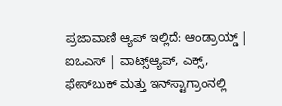ಪ್ರಜಾವಾಣಿ ಆ್ಯಪ್ ಇಲ್ಲಿದೆ: ಆಂಡ್ರಾಯ್ಡ್ | ಐಒಎಸ್ | ವಾಟ್ಸ್ಆ್ಯಪ್, ಎಕ್ಸ್, ಫೇಸ್‌ಬುಕ್ ಮತ್ತು ಇನ್‌ಸ್ಟಾಗ್ರಾಂನಲ್ಲಿ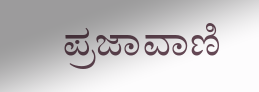ಪ್ರಜಾವಾಣಿ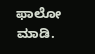ಫಾಲೋ ಮಾಡಿ.